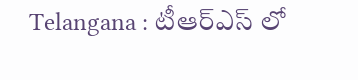Telangana : టీఆర్ఎస్ లో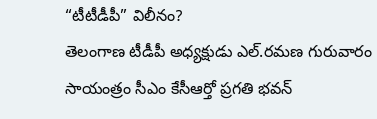“టీటీడీపీ” విలీనం?
తెలంగాణ టీడీపీ అధ్యక్షుడు ఎల్.రమణ గురువారం సాయంత్రం సీఎం కేసీఆర్తో ప్రగతి భవన్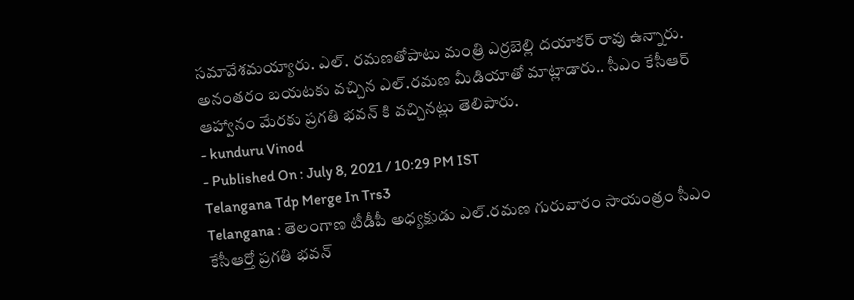సమావేశమయ్యారు. ఎల్. రమణతోపాటు మంత్రి ఎర్రబెల్లి దయాకర్ రావు ఉన్నారు. అనంతరం బయటకు వచ్చిన ఎల్.రమణ మీడియాతో మాట్లాడారు.. సీఎం కేసీఆర్ ఆహ్వానం మేరకు ప్రగతి భవన్ కి వచ్చినట్లు తెలిపారు.
- kunduru Vinod
- Published On : July 8, 2021 / 10:29 PM IST
Telangana Tdp Merge In Trs3
Telangana : తెలంగాణ టీడీపీ అధ్యక్షుడు ఎల్.రమణ గురువారం సాయంత్రం సీఎం కేసీఆర్తో ప్రగతి భవన్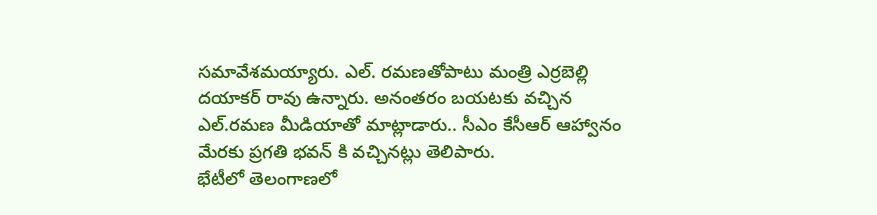సమావేశమయ్యారు. ఎల్. రమణతోపాటు మంత్రి ఎర్రబెల్లి దయాకర్ రావు ఉన్నారు. అనంతరం బయటకు వచ్చిన ఎల్.రమణ మీడియాతో మాట్లాడారు.. సీఎం కేసీఆర్ ఆహ్వానం మేరకు ప్రగతి భవన్ కి వచ్చినట్లు తెలిపారు.
భేటీలో తెలంగాణలో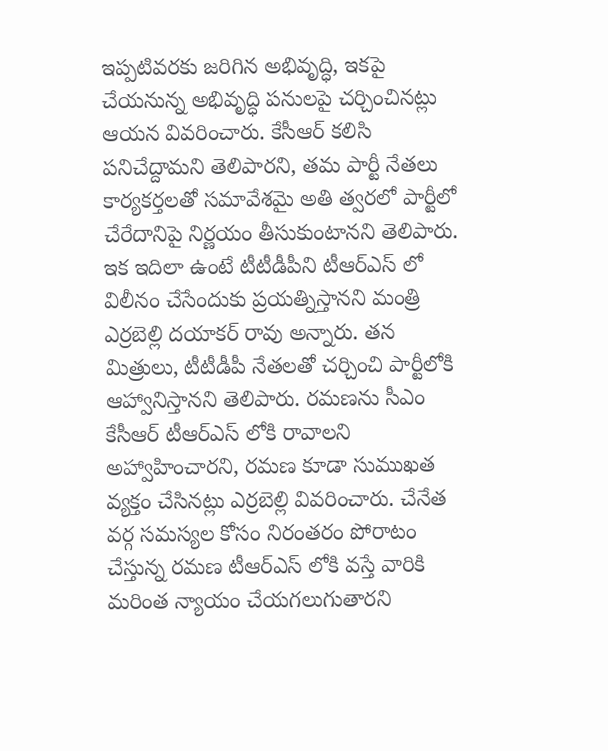ఇప్పటివరకు జరిగిన అభివృద్ధి, ఇకపై చేయనున్న అభివృద్ధి పనులపై చర్చించినట్లు ఆయన వివరించారు. కేసీఆర్ కలిసి పనిచేద్దామని తెలిపారని, తమ పార్టీ నేతలు కార్యకర్తలతో సమావేశమై అతి త్వరలో పార్టీలో చేరేదానిపై నిర్ణయం తీసుకుంటానని తెలిపారు.
ఇక ఇదిలా ఉంటే టీటీడీపీని టీఆర్ఎస్ లో విలీనం చేసేందుకు ప్రయత్నిస్తానని మంత్రి ఎర్రబెల్లి దయాకర్ రావు అన్నారు. తన మిత్రులు, టీటీడీపీ నేతలతో చర్చించి పార్టీలోకి ఆహ్వానిస్తానని తెలిపారు. రమణను సీఎం కేసీఆర్ టీఆర్ఎస్ లోకి రావాలని అహ్వాహించారని, రమణ కూడా సుముఖత వ్యక్తం చేసినట్లు ఎర్రబెల్లి వివరించారు. చేనేత వర్గ సమస్యల కోసం నిరంతరం పోరాటం చేస్తున్న రమణ టీఆర్ఎస్ లోకి వస్తే వారికి మరింత న్యాయం చేయగలుగుతారని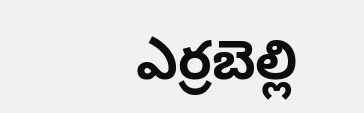ఎర్రబెల్లి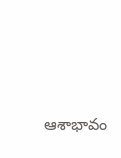ఆశాభావం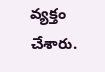వ్యక్తం చేశారు.